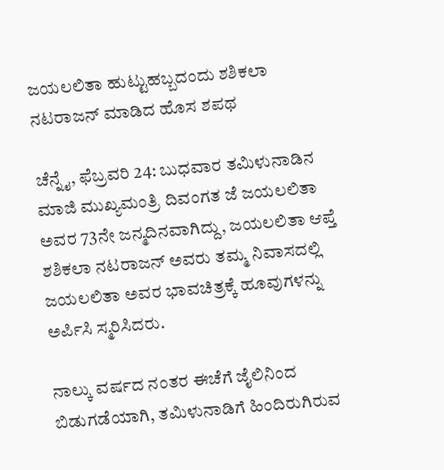ಜಯಲಲಿತಾ ಹುಟ್ಟುಹಬ್ಬದಂದು ಶಶಿಕಲಾ ನಟರಾಜನ್ ಮಾಡಿದ ಹೊಸ ಶಪಥ

ಚೆನ್ನೈ, ಫೆಬ್ರವರಿ 24: ಬುಧವಾರ ತಮಿಳುನಾಡಿನ ಮಾಜಿ ಮುಖ್ಯಮಂತ್ರಿ ದಿವಂಗತ ಜೆ ಜಯಲಲಿತಾ ಅವರ 73ನೇ ಜನ್ಮದಿನವಾಗಿದ್ದು, ಜಯಲಲಿತಾ ಆಪ್ತೆ ಶಶಿಕಲಾ ನಟರಾಜನ್ ಅವರು ತಮ್ಮ ನಿವಾಸದಲ್ಲಿ ಜಯಲಲಿತಾ ಅವರ ಭಾವಚಿತ್ರಕ್ಕೆ ಹೂವುಗಳನ್ನು ಅರ್ಪಿಸಿ ಸ್ಮರಿಸಿದರು.

ನಾಲ್ಕು ವರ್ಷದ ನಂತರ ಈಚೆಗೆ ಜೈಲಿನಿಂದ ಬಿಡುಗಡೆಯಾಗಿ, ತಮಿಳುನಾಡಿಗೆ ಹಿಂದಿರುಗಿರುವ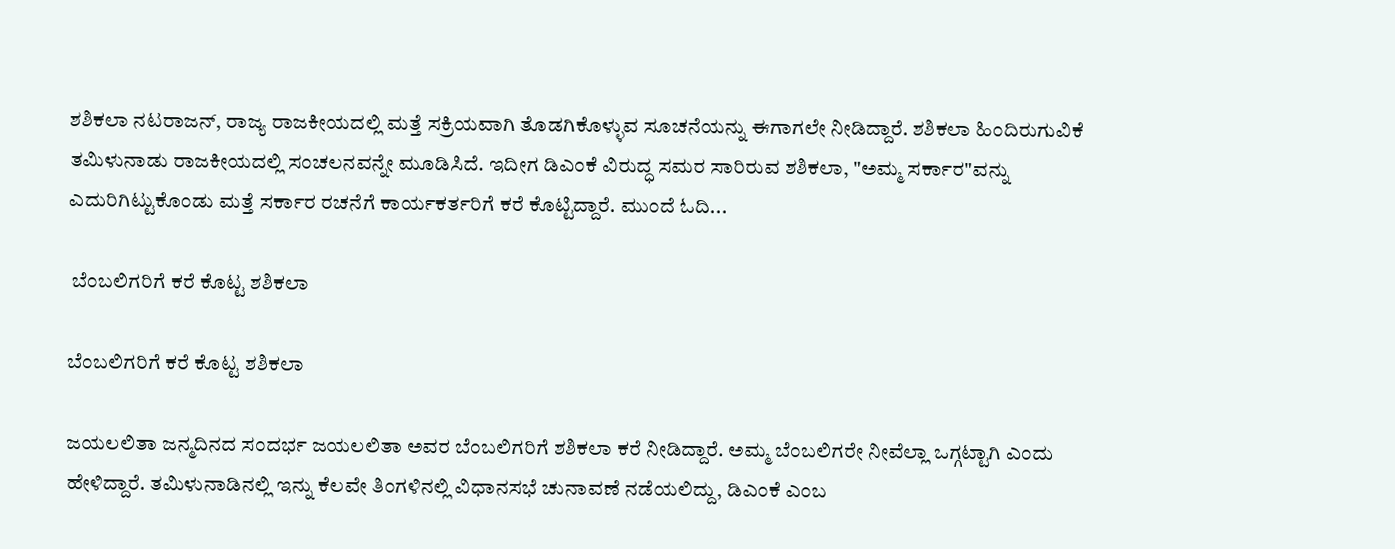ಶಶಿಕಲಾ ನಟರಾಜನ್, ರಾಜ್ಯ ರಾಜಕೀಯದಲ್ಲಿ ಮತ್ತೆ ಸಕ್ರಿಯವಾಗಿ ತೊಡಗಿಕೊಳ್ಳುವ ಸೂಚನೆಯನ್ನು ಈಗಾಗಲೇ ನೀಡಿದ್ದಾರೆ. ಶಶಿಕಲಾ ಹಿಂದಿರುಗುವಿಕೆ ತಮಿಳುನಾಡು ರಾಜಕೀಯದಲ್ಲಿ ಸಂಚಲನವನ್ನೇ ಮೂಡಿಸಿದೆ. ಇದೀಗ ಡಿಎಂಕೆ ವಿರುದ್ಧ ಸಮರ ಸಾರಿರುವ ಶಶಿಕಲಾ, "ಅಮ್ಮ ಸರ್ಕಾರ"ವನ್ನು ಎದುರಿಗಿಟ್ಟುಕೊಂಡು ಮತ್ತೆ ಸರ್ಕಾರ ರಚನೆಗೆ ಕಾರ್ಯಕರ್ತರಿಗೆ ಕರೆ ಕೊಟ್ಟಿದ್ದಾರೆ. ಮುಂದೆ ಓದಿ...

 ಬೆಂಬಲಿಗರಿಗೆ ಕರೆ ಕೊಟ್ಟ ಶಶಿಕಲಾ

ಬೆಂಬಲಿಗರಿಗೆ ಕರೆ ಕೊಟ್ಟ ಶಶಿಕಲಾ

ಜಯಲಲಿತಾ ಜನ್ಮದಿನದ ಸಂದರ್ಭ ಜಯಲಲಿತಾ ಅವರ ಬೆಂಬಲಿಗರಿಗೆ ಶಶಿಕಲಾ ಕರೆ ನೀಡಿದ್ದಾರೆ. ಅಮ್ಮ ಬೆಂಬಲಿಗರೇ ನೀವೆಲ್ಲಾ ಒಗ್ಗಟ್ಟಾಗಿ ಎಂದು ಹೇಳಿದ್ದಾರೆ. ತಮಿಳುನಾಡಿನಲ್ಲಿ ಇನ್ನು ಕೆಲವೇ ತಿಂಗಳಿನಲ್ಲಿ ವಿಧಾನಸಭೆ ಚುನಾವಣೆ ನಡೆಯಲಿದ್ದು, ಡಿಎಂಕೆ ಎಂಬ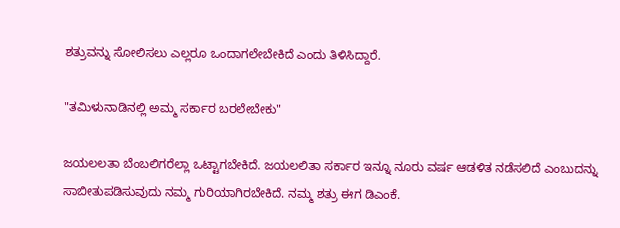ಶತ್ರುವನ್ನು ಸೋಲಿಸಲು ಎಲ್ಲರೂ ಒಂದಾಗಲೇಬೇಕಿದೆ ಎಂದು ತಿಳಿಸಿದ್ದಾರೆ.

"ತಮಿಳುನಾಡಿನಲ್ಲಿ ಅಮ್ಮ ಸರ್ಕಾರ ಬರಲೇಬೇಕು"

ಜಯಲಲತಾ ಬೆಂಬಲಿಗರೆಲ್ಲಾ ಒಟ್ಟಾಗಬೇಕಿದೆ. ಜಯಲಲಿತಾ ಸರ್ಕಾರ ಇನ್ನೂ ನೂರು ವರ್ಷ ಆಡಳಿತ ನಡೆಸಲಿದೆ ಎಂಬುದನ್ನು ಸಾಬೀತುಪಡಿಸುವುದು ನಮ್ಮ ಗುರಿಯಾಗಿರಬೇಕಿದೆ. ನಮ್ಮ ಶತ್ರು ಈಗ ಡಿಎಂಕೆ.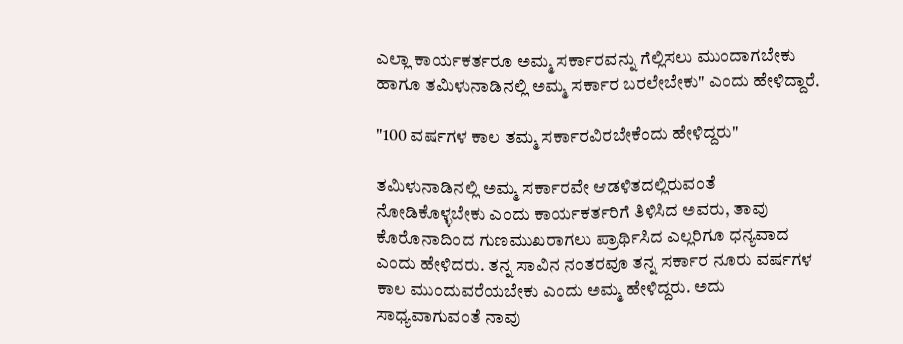ಎಲ್ಲಾ ಕಾರ್ಯಕರ್ತರೂ ಅಮ್ಮ ಸರ್ಕಾರವನ್ನು ಗೆಲ್ಲಿಸಲು ಮುಂದಾಗಬೇಕು ಹಾಗೂ ತಮಿಳುನಾಡಿನಲ್ಲಿ ಅಮ್ಮ ಸರ್ಕಾರ ಬರಲೇಬೇಕು" ಎಂದು ಹೇಳಿದ್ದಾರೆ.

"100 ವರ್ಷಗಳ ಕಾಲ ತಮ್ಮ ಸರ್ಕಾರವಿರಬೇಕೆಂದು ಹೇಳಿದ್ದರು"

ತಮಿಳುನಾಡಿನಲ್ಲಿ ಅಮ್ಮ ಸರ್ಕಾರವೇ ಆಡಳಿತದಲ್ಲಿರುವಂತೆ ನೋಡಿಕೊಳ್ಳಬೇಕು ಎಂದು ಕಾರ್ಯಕರ್ತರಿಗೆ ತಿಳಿಸಿದ ಅವರು, ತಾವು ಕೊರೊನಾದಿಂದ ಗುಣಮುಖರಾಗಲು ಪ್ರಾರ್ಥಿಸಿದ ಎಲ್ಲರಿಗೂ ಧನ್ಯವಾದ ಎಂದು ಹೇಳಿದರು. ತನ್ನ ಸಾವಿನ ನಂತರವೂ ತನ್ನ ಸರ್ಕಾರ ನೂರು ವರ್ಷಗಳ ಕಾಲ ಮುಂದುವರೆಯಬೇಕು ಎಂದು ಅಮ್ಮ ಹೇಳಿದ್ದರು. ಅದು ಸಾಧ್ಯವಾಗುವಂತೆ ನಾವು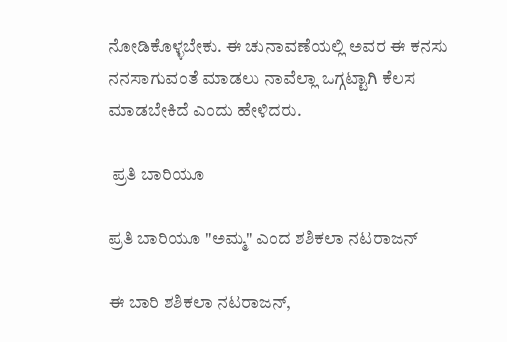ನೋಡಿಕೊಳ್ಳಬೇಕು. ಈ ಚುನಾವಣೆಯಲ್ಲಿ ಅವರ ಈ ಕನಸು ನನಸಾಗುವಂತೆ ಮಾಡಲು ನಾವೆಲ್ಲಾ ಒಗ್ಗಟ್ಟಾಗಿ ಕೆಲಸ ಮಾಡಬೇಕಿದೆ ಎಂದು ಹೇಳಿದರು.

 ಪ್ರತಿ ಬಾರಿಯೂ

ಪ್ರತಿ ಬಾರಿಯೂ "ಅಮ್ಮ" ಎಂದ ಶಶಿಕಲಾ ನಟರಾಜನ್

ಈ ಬಾರಿ ಶಶಿಕಲಾ ನಟರಾಜನ್,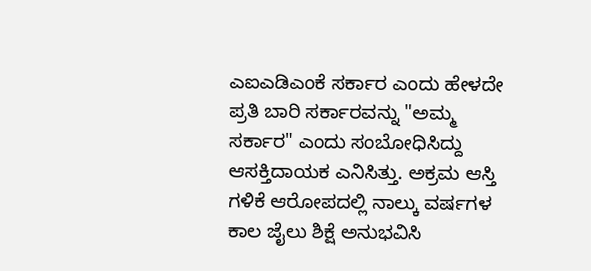ಎಐಎಡಿಎಂಕೆ ಸರ್ಕಾರ ಎಂದು ಹೇಳದೇ ಪ್ರತಿ ಬಾರಿ ಸರ್ಕಾರವನ್ನು "ಅಮ್ಮ ಸರ್ಕಾರ" ಎಂದು ಸಂಬೋಧಿಸಿದ್ದು ಆಸಕ್ತಿದಾಯಕ ಎನಿಸಿತ್ತು. ಅಕ್ರಮ ಆಸ್ತಿ ಗಳಿಕೆ ಆರೋಪದಲ್ಲಿ ನಾಲ್ಕು ವರ್ಷಗಳ ಕಾಲ ಜೈಲು ಶಿಕ್ಷೆ ಅನುಭವಿಸಿ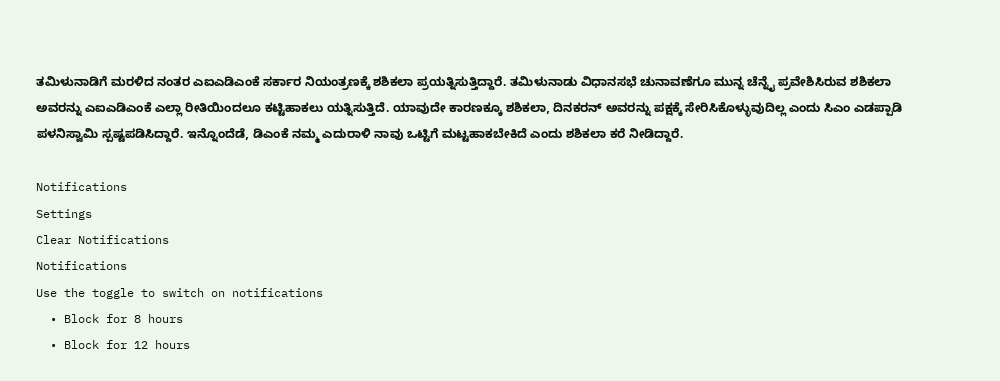ತಮಿಳುನಾಡಿಗೆ ಮರಳಿದ ನಂತರ ಎಐಎಡಿಎಂಕೆ ಸರ್ಕಾರ ನಿಯಂತ್ರಣಕ್ಕೆ ಶಶಿಕಲಾ ಪ್ರಯತ್ನಿಸುತ್ತಿದ್ದಾರೆ. ತಮಿಳುನಾಡು ವಿಧಾನಸಭೆ ಚುನಾವಣೆಗೂ ಮುನ್ನ ಚೆನ್ನೈ ಪ್ರವೇಶಿಸಿರುವ ಶಶಿಕಲಾ ಅವರನ್ನು ಎಐಎಡಿಎಂಕೆ ಎಲ್ಲಾ ರೀತಿಯಿಂದಲೂ ಕಟ್ಟಿಹಾಕಲು ಯತ್ನಿಸುತ್ತಿದೆ. ಯಾವುದೇ ಕಾರಣಕ್ಕೂ ಶಶಿಕಲಾ, ದಿನಕರನ್ ಅವರನ್ನು ಪಕ್ಷಕ್ಕೆ ಸೇರಿಸಿಕೊಳ್ಳುವುದಿಲ್ಲ ಎಂದು ಸಿಎಂ ಎಡಪ್ಪಾಡಿ ಪಳನಿಸ್ವಾಮಿ ಸ್ಪಷ್ಟಪಡಿಸಿದ್ದಾರೆ. ಇನ್ನೊಂದೆಡೆ, ಡಿಎಂಕೆ ನಮ್ಮ ಎದುರಾಳಿ ನಾವು ಒಟ್ಟಿಗೆ ಮಟ್ಟಹಾಕಬೇಕಿದೆ ಎಂದು ಶಶಿಕಲಾ ಕರೆ ನೀಡಿದ್ದಾರೆ.

Notifications
Settings
Clear Notifications
Notifications
Use the toggle to switch on notifications
  • Block for 8 hours
  • Block for 12 hours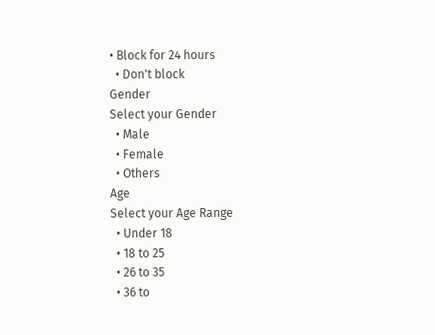• Block for 24 hours
  • Don't block
Gender
Select your Gender
  • Male
  • Female
  • Others
Age
Select your Age Range
  • Under 18
  • 18 to 25
  • 26 to 35
  • 36 to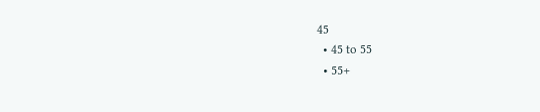45
  • 45 to 55
  • 55+